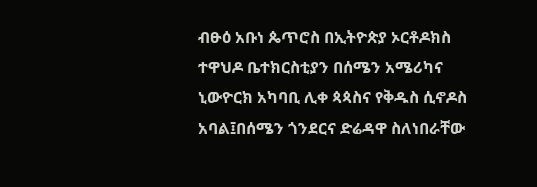ብፁዕ አቡነ ጴጥሮስ በኢትዮጵያ ኦርቶዶክስ ተዋህዶ ቤተክርስቲያን በሰሜን አሜሪካና ኒውዮርክ አካባቢ ሊቀ ጳጳስና የቅዱስ ሲኖዶስ አባል፤በሰሜን ጎንደርና ድሬዳዋ ስለነበራቸው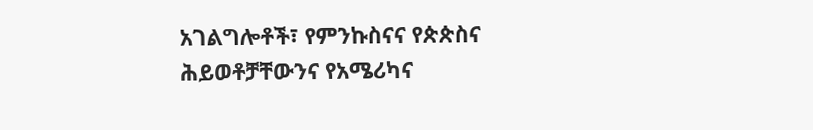አገልግሎቶች፣ የምንኩስናና የጵጵስና ሕይወቶቻቸውንና የአሜሪካና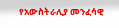የአውስትራሊያ መንፈሳዊ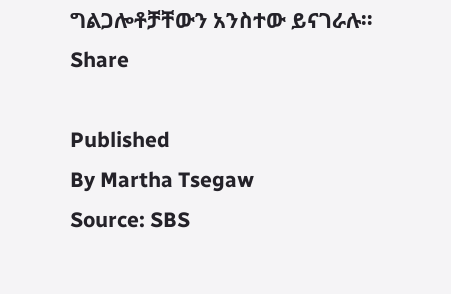ግልጋሎቶቻቸውን አንስተው ይናገራሉ።
Share

Published
By Martha Tsegaw
Source: SBS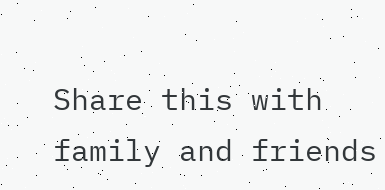Share this with family and friends